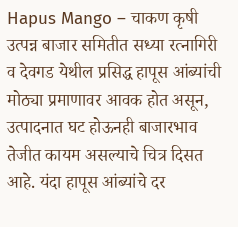Hapus Mango – चाकण कृषी उत्पन्न बाजार समितीत सध्या रत्नागिरी व देवगड येथील प्रसिद्ध हापूस आंब्यांची मोठ्या प्रमाणावर आवक होत असून, उत्पादनात घट होऊनही बाजारभाव तेजीत कायम असल्याचे चित्र दिसत आहे. यंदा हापूस आंब्यांचे दर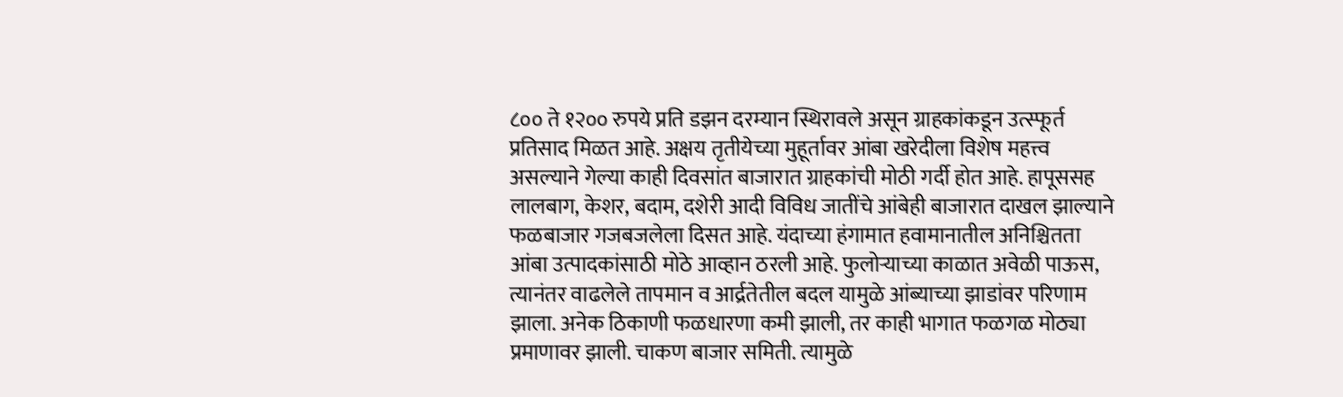८०० ते १२०० रुपये प्रति डझन दरम्यान स्थिरावले असून ग्राहकांकडून उत्स्फूर्त प्रतिसाद मिळत आहे. अक्षय तृतीयेच्या मुहूर्तावर आंबा खरेदीला विशेष महत्त्व असल्याने गेल्या काही दिवसांत बाजारात ग्राहकांची मोठी गर्दी होत आहे. हापूससह लालबाग, केशर, बदाम, दशेरी आदी विविध जातींचे आंबेही बाजारात दाखल झाल्याने फळबाजार गजबजलेला दिसत आहे. यंदाच्या हंगामात हवामानातील अनिश्चितता आंबा उत्पादकांसाठी मोठे आव्हान ठरली आहे. फुलोऱ्याच्या काळात अवेळी पाऊस, त्यानंतर वाढलेले तापमान व आर्द्रतेतील बदल यामुळे आंब्याच्या झाडांवर परिणाम झाला. अनेक ठिकाणी फळधारणा कमी झाली, तर काही भागात फळगळ मोठ्या प्रमाणावर झाली. चाकण बाजार समिती. त्यामुळे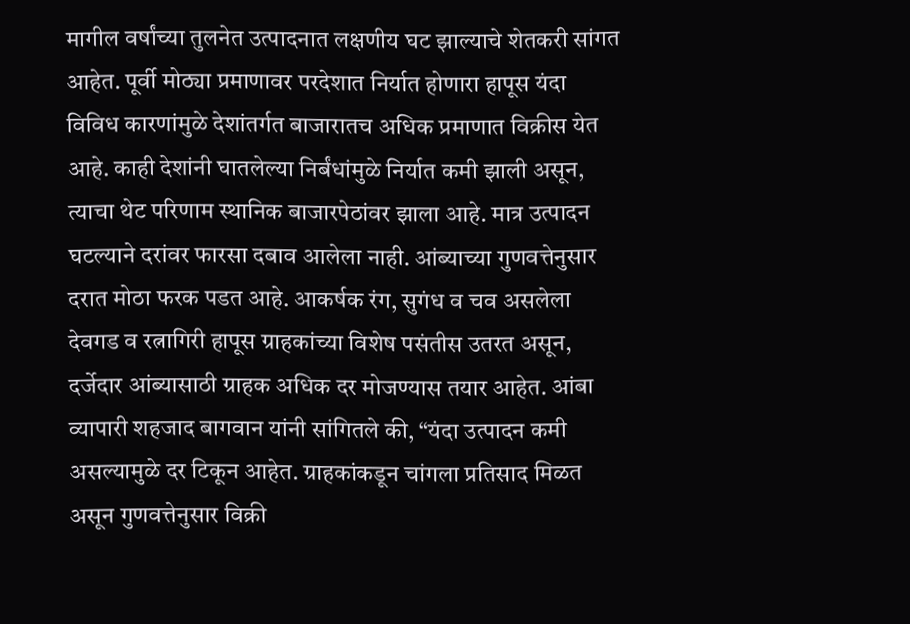मागील वर्षांच्या तुलनेत उत्पादनात लक्षणीय घट झाल्याचे शेतकरी सांगत आहेत. पूर्वी मोठ्या प्रमाणावर परदेशात निर्यात होणारा हापूस यंदा विविध कारणांमुळे देशांतर्गत बाजारातच अधिक प्रमाणात विक्रीस येत आहे. काही देशांनी घातलेल्या निर्बंधांमुळे निर्यात कमी झाली असून, त्याचा थेट परिणाम स्थानिक बाजारपेठांवर झाला आहे. मात्र उत्पादन घटल्याने दरांवर फारसा दबाव आलेला नाही. आंब्याच्या गुणवत्तेनुसार दरात मोठा फरक पडत आहे. आकर्षक रंग, सुगंध व चव असलेला देवगड व रत्नागिरी हापूस ग्राहकांच्या विशेष पसंतीस उतरत असून, दर्जेदार आंब्यासाठी ग्राहक अधिक दर मोजण्यास तयार आहेत. आंबा व्यापारी शहजाद बागवान यांनी सांगितले की, “यंदा उत्पादन कमी असल्यामुळे दर टिकून आहेत. ग्राहकांकडून चांगला प्रतिसाद मिळत असून गुणवत्तेनुसार विक्री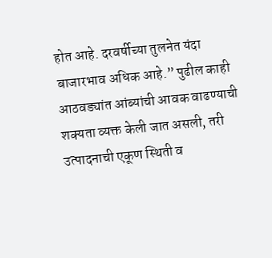होत आहे. दरवर्षीच्या तुलनेत यंदा बाजारभाव अधिक आहे.” पुढील काही आठवड्यांत आंब्यांची आवक वाढण्याची शक्यता व्यक्त केली जात असली, तरी उत्पादनाची एकूण स्थिती व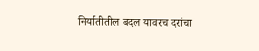निर्यातीतील बदल यावरच दरांचा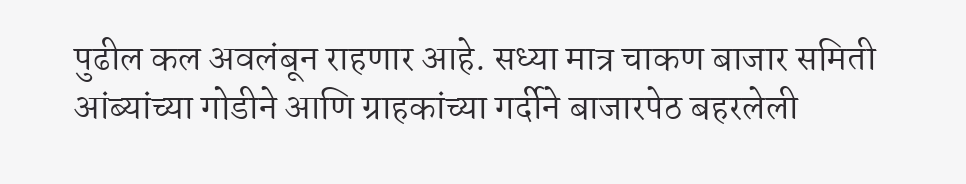पुढील कल अवलंबून राहणार आहे. सध्या मात्र चाकण बाजार समिती आंब्यांच्या गोडीने आणि ग्राहकांच्या गर्दीने बाजारपेठ बहरलेली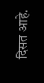दिसत आहे.